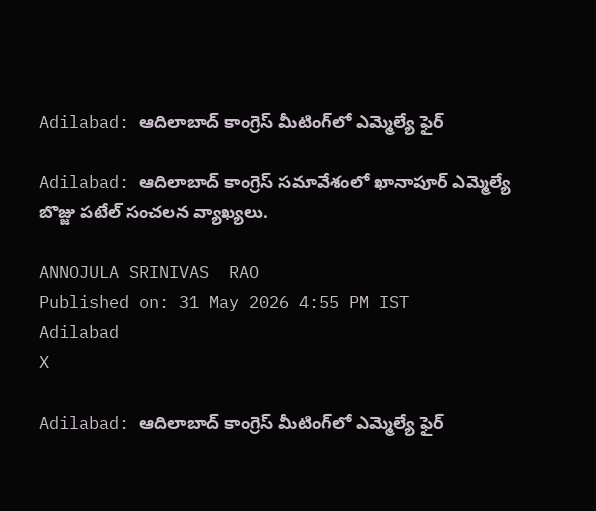Adilabad: ఆదిలాబాద్ కాంగ్రెస్ మీటింగ్‌లో ఎమ్మెల్యే ఫైర్

Adilabad: ఆదిలాబాద్ కాంగ్రెస్ సమావేశంలో ఖానాపూర్ ఎమ్మెల్యే బొజ్జు పటేల్ సంచలన వ్యాఖ్యలు.

ANNOJULA SRINIVAS  RAO
Published on: 31 May 2026 4:55 PM IST
Adilabad
X

Adilabad: ఆదిలాబాద్ కాంగ్రెస్ మీటింగ్‌లో ఎమ్మెల్యే ఫైర్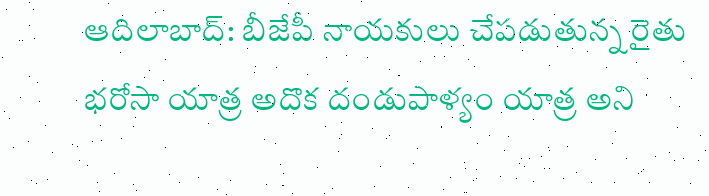ఆదిలాబాద్: బీజేపీ నాయకులు చేపడుతున్న రైతు భరోసా యాత్ర అదొక దండుపాళ్యం యాత్ర అని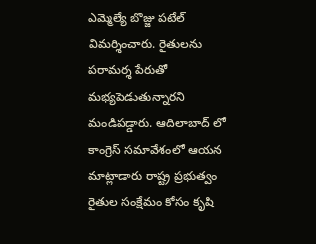ఎమ్మెల్యే బొజ్జు పటేల్ విమర్శించారు. రైతులను పరామర్శ పేరుతో మభ్యపెడుతున్నారని మండిపడ్డారు. ఆదిలాబాద్ లో కాంగ్రెస్ సమావేశంలో ఆయన మాట్లాడారు రాష్ట్ర ప్రభుత్వం రైతుల సంక్షేమం కోసం కృషి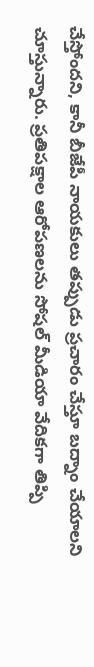చేస్తోందని, కానీ బీజేపీ నాయకులు తప్పుడు ప్రచారం చేస్తూ బద్నాం చేయాలని చూస్తున్నారు. ప్రతిపక్షాల ఆరోపణలను సోషల్ మీడియా వేదికగా తిప్పి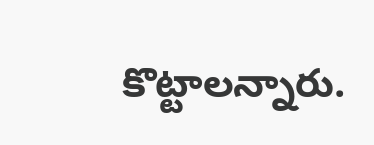కొట్టాలన్నారు.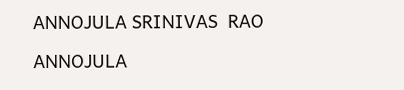ANNOJULA SRINIVAS  RAO

ANNOJULA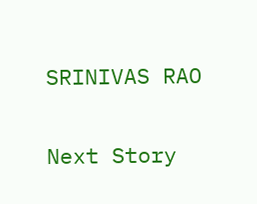SRINIVAS RAO

Next Story